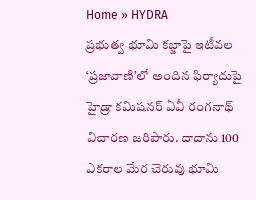Home » HYDRA
ప్రభుత్వ భూమి కబ్జాపై ఇటీవల ‘ప్రజావాణి’లో అందిన ఫిర్యాదుపై హైడ్రా కమిషనర్ ఏవీ రంగనాథ్ విచారణ జరిపారు. దాదాను 100 ఎకరాల మేర చెరువు భూమి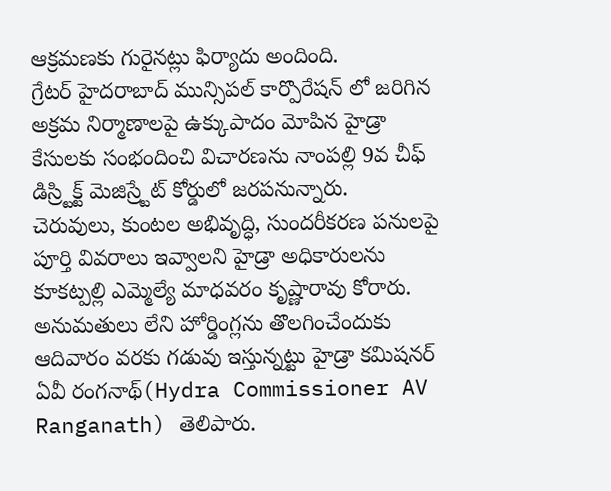ఆక్రమణకు గురైనట్లు ఫిర్యాదు అందింది.
గ్రేటర్ హైదరాబాద్ మున్సిపల్ కార్పొరేషన్ లో జరిగిన అక్రమ నిర్మాణాలపై ఉక్కుపాదం మోపిన హైడ్రా కేసులకు సంభందించి విచారణను నాంపల్లి 9వ చీఫ్ డిస్ర్టిక్ట్ మెజిస్ర్టేట్ కోర్డులో జరపనున్నారు.
చెరువులు, కుంటల అభివృద్ధి, సుందరీకరణ పనులపై పూర్తి వివరాలు ఇవ్వాలని హైడ్రా అధికారులను కూకట్పల్లి ఎమ్మెల్యే మాధవరం కృష్ణారావు కోరారు.
అనుమతులు లేని హోర్డింగ్లను తొలగించేందుకు ఆదివారం వరకు గడువు ఇస్తున్నట్టు హైడ్రా కమిషనర్ ఏవీ రంగనాథ్(Hydra Commissioner AV Ranganath) తెలిపారు.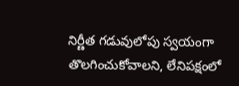నిర్ణీత గడువులోపు స్వయంగా తొలగించుకోవాలని, లేనిపక్షంలో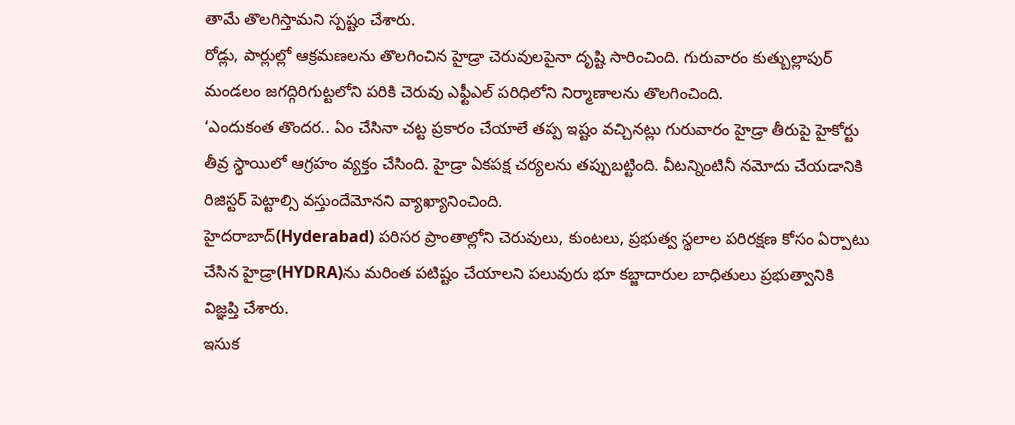తామే తొలగిస్తామని స్పష్టం చేశారు.
రోడ్లు, పార్లుల్లో ఆక్రమణలను తొలగించిన హైడ్రా చెరువులపైనా దృష్టి సారించింది. గురువారం కుత్బుల్లాపుర్ మండలం జగద్గిరిగుట్టలోని పరికి చెరువు ఎఫ్టీఎల్ పరిధిలోని నిర్మాణాలను తొలగించింది.
‘ఎందుకంత తొందర.. ఏం చేసినా చట్ట ప్రకారం చేయాలే తప్ప ఇష్టం వచ్చినట్లు గురువారం హైడ్రా తీరుపై హైకోర్టు తీవ్ర స్థాయిలో ఆగ్రహం వ్యక్తం చేసింది. హైడ్రా ఏకపక్ష చర్యలను తప్పుబట్టింది. వీటన్నింటినీ నమోదు చేయడానికి రిజిస్టర్ పెట్టాల్సి వస్తుందేమోనని వ్యాఖ్యానించింది.
హైదరాబాద్(Hyderabad) పరిసర ప్రాంతాల్లోని చెరువులు, కుంటలు, ప్రభుత్వ స్థలాల పరిరక్షణ కోసం ఏర్పాటు చేసిన హైడ్రా(HYDRA)ను మరింత పటిష్టం చేయాలని పలువురు భూ కబ్జాదారుల బాధితులు ప్రభుత్వానికి విజ్ఞప్తి చేశారు.
ఇసుక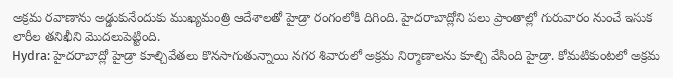అక్రమ రవాణాను అడ్డుకునేందుకు ముఖ్యమంత్రి ఆదేశాలతో హైడ్రా రంగంలోకి దిగింది. హైదరాబాద్లోని పలు ప్రాంతాల్లో గురువారం నుంచే ఇసుక లారీల తనిఖీని మొదలుపెట్టింది.
Hydra: హైదరాబాద్లో హైడ్రా కూల్చివేతలు కొనసాగుతున్నాయి నగర శివారులో అక్రమ నిర్మాణాలను కూల్చి వేసింది హైడ్రా. కోమటికుంటలో అక్రమ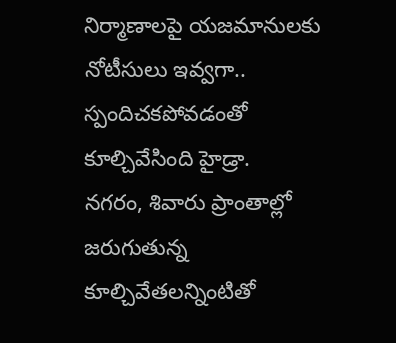నిర్మాణాలపై యజమానులకు నోటీసులు ఇవ్వగా.. స్పందిచకపోవడంతో కూల్చివేసింది హైడ్రా.
నగరం, శివారు ప్రాంతాల్లో జరుగుతున్న కూల్చివేతలన్నింటితో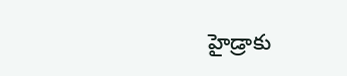హైడ్రాకు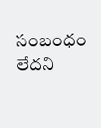సంబంధం లేదని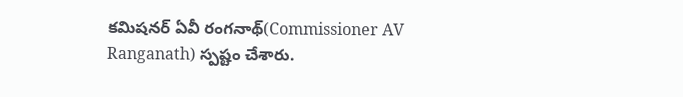కమిషనర్ ఏవీ రంగనాథ్(Commissioner AV Ranganath) స్పష్టం చేశారు.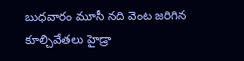బుధవారం మూసీ నది వెంట జరిగిన కూల్చివేతలు హైడ్రా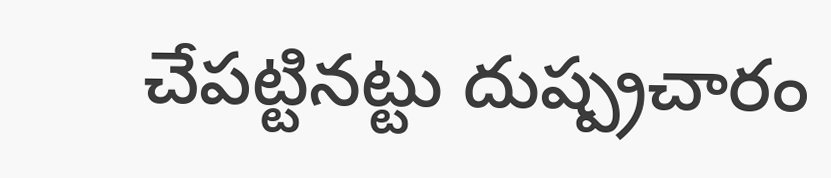చేపట్టినట్టు దుష్ప్రచారం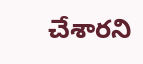చేశారని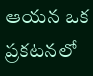ఆయన ఒక ప్రకటనలో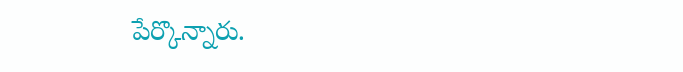పేర్కొన్నారు.